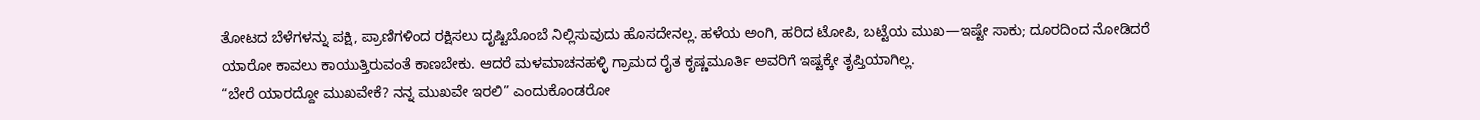ತೋಟದ ಬೆಳೆಗಳನ್ನು ಪಕ್ಷಿ, ಪ್ರಾಣಿಗಳಿಂದ ರಕ್ಷಿಸಲು ದೃಷ್ಟಿಬೊಂಬೆ ನಿಲ್ಲಿಸುವುದು ಹೊಸದೇನಲ್ಲ. ಹಳೆಯ ಅಂಗಿ, ಹರಿದ ಟೋಪಿ, ಬಟ್ಟೆಯ ಮುಖ—ಇಷ್ಟೇ ಸಾಕು; ದೂರದಿಂದ ನೋಡಿದರೆ ಯಾರೋ ಕಾವಲು ಕಾಯುತ್ತಿರುವಂತೆ ಕಾಣಬೇಕು. ಆದರೆ ಮಳಮಾಚನಹಳ್ಳಿ ಗ್ರಾಮದ ರೈತ ಕೃಷ್ಣಮೂರ್ತಿ ಅವರಿಗೆ ಇಷ್ಟಕ್ಕೇ ತೃಪ್ತಿಯಾಗಿಲ್ಲ.
“ಬೇರೆ ಯಾರದ್ದೋ ಮುಖವೇಕೆ? ನನ್ನ ಮುಖವೇ ಇರಲಿ” ಎಂದುಕೊಂಡರೋ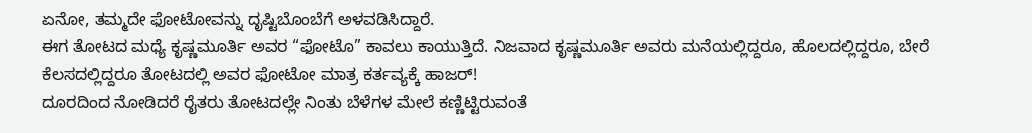ಏನೋ, ತಮ್ಮದೇ ಫೋಟೋವನ್ನು ದೃಷ್ಟಿಬೊಂಬೆಗೆ ಅಳವಡಿಸಿದ್ದಾರೆ.
ಈಗ ತೋಟದ ಮಧ್ಯೆ ಕೃಷ್ಣಮೂರ್ತಿ ಅವರ “ಫೋಟೊ” ಕಾವಲು ಕಾಯುತ್ತಿದೆ. ನಿಜವಾದ ಕೃಷ್ಣಮೂರ್ತಿ ಅವರು ಮನೆಯಲ್ಲಿದ್ದರೂ, ಹೊಲದಲ್ಲಿದ್ದರೂ, ಬೇರೆ ಕೆಲಸದಲ್ಲಿದ್ದರೂ ತೋಟದಲ್ಲಿ ಅವರ ಫೋಟೋ ಮಾತ್ರ ಕರ್ತವ್ಯಕ್ಕೆ ಹಾಜರ್!
ದೂರದಿಂದ ನೋಡಿದರೆ ರೈತರು ತೋಟದಲ್ಲೇ ನಿಂತು ಬೆಳೆಗಳ ಮೇಲೆ ಕಣ್ಣಿಟ್ಟಿರುವಂತೆ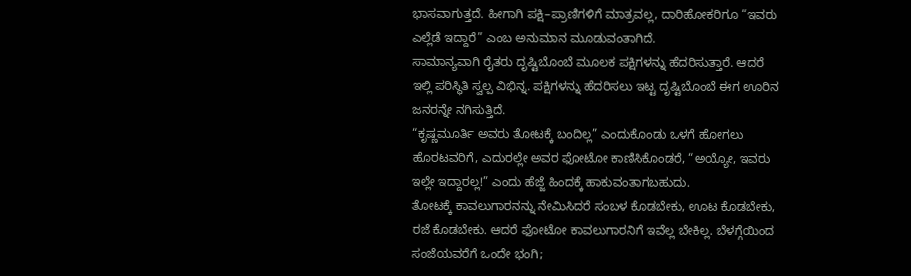ಭಾಸವಾಗುತ್ತದೆ. ಹೀಗಾಗಿ ಪಕ್ಷಿ–ಪ್ರಾಣಿಗಳಿಗೆ ಮಾತ್ರವಲ್ಲ, ದಾರಿಹೋಕರಿಗೂ “ಇವರು ಎಲ್ಲೆಡೆ ಇದ್ದಾರೆ” ಎಂಬ ಅನುಮಾನ ಮೂಡುವಂತಾಗಿದೆ.
ಸಾಮಾನ್ಯವಾಗಿ ರೈತರು ದೃಷ್ಟಿಬೊಂಬೆ ಮೂಲಕ ಪಕ್ಷಿಗಳನ್ನು ಹೆದರಿಸುತ್ತಾರೆ. ಆದರೆ ಇಲ್ಲಿ ಪರಿಸ್ಥಿತಿ ಸ್ವಲ್ಪ ವಿಭಿನ್ನ. ಪಕ್ಷಿಗಳನ್ನು ಹೆದರಿಸಲು ಇಟ್ಟ ದೃಷ್ಟಿಬೊಂಬೆ ಈಗ ಊರಿನ ಜನರನ್ನೇ ನಗಿಸುತ್ತಿದೆ.
“ಕೃಷ್ಣಮೂರ್ತಿ ಅವರು ತೋಟಕ್ಕೆ ಬಂದಿಲ್ಲ” ಎಂದುಕೊಂಡು ಒಳಗೆ ಹೋಗಲು ಹೊರಟವರಿಗೆ, ಎದುರಲ್ಲೇ ಅವರ ಫೋಟೋ ಕಾಣಿಸಿಕೊಂಡರೆ, “ಅಯ್ಯೋ, ಇವರು ಇಲ್ಲೇ ಇದ್ದಾರಲ್ಲ!” ಎಂದು ಹೆಜ್ಜೆ ಹಿಂದಕ್ಕೆ ಹಾಕುವಂತಾಗಬಹುದು.
ತೋಟಕ್ಕೆ ಕಾವಲುಗಾರನನ್ನು ನೇಮಿಸಿದರೆ ಸಂಬಳ ಕೊಡಬೇಕು, ಊಟ ಕೊಡಬೇಕು, ರಜೆ ಕೊಡಬೇಕು. ಆದರೆ ಫೋಟೋ ಕಾವಲುಗಾರನಿಗೆ ಇವೆಲ್ಲ ಬೇಕಿಲ್ಲ. ಬೆಳಗ್ಗೆಯಿಂದ ಸಂಜೆಯವರೆಗೆ ಒಂದೇ ಭಂಗಿ;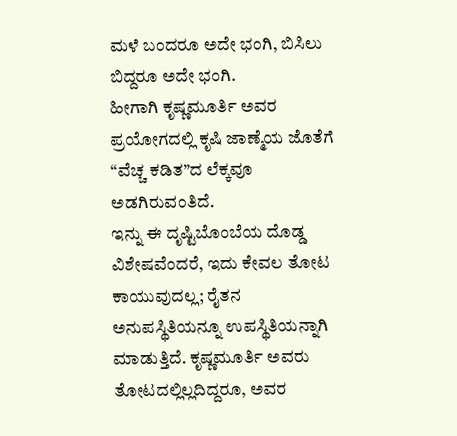ಮಳೆ ಬಂದರೂ ಅದೇ ಭಂಗಿ, ಬಿಸಿಲು ಬಿದ್ದರೂ ಅದೇ ಭಂಗಿ.
ಹೀಗಾಗಿ ಕೃಷ್ಣಮೂರ್ತಿ ಅವರ ಪ್ರಯೋಗದಲ್ಲಿ ಕೃಷಿ ಜಾಣ್ಮೆಯ ಜೊತೆಗೆ “ವೆಚ್ಚ ಕಡಿತ”ದ ಲೆಕ್ಕವೂ ಅಡಗಿರುವಂತಿದೆ.
ಇನ್ನು ಈ ದೃಷ್ಟಿಬೊಂಬೆಯ ದೊಡ್ಡ ವಿಶೇಷವೆಂದರೆ, ಇದು ಕೇವಲ ತೋಟ ಕಾಯುವುದಲ್ಲ; ರೈತನ ಅನುಪಸ್ಥಿತಿಯನ್ನೂ ಉಪಸ್ಥಿತಿಯನ್ನಾಗಿ ಮಾಡುತ್ತಿದೆ. ಕೃಷ್ಣಮೂರ್ತಿ ಅವರು ತೋಟದಲ್ಲಿಲ್ಲದಿದ್ದರೂ, ಅವರ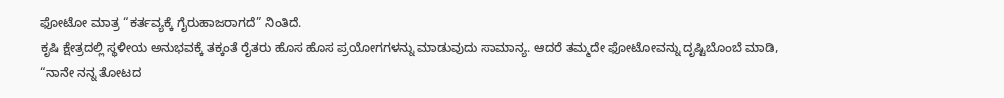ಫೋಟೋ ಮಾತ್ರ “ಕರ್ತವ್ಯಕ್ಕೆ ಗೈರುಹಾಜರಾಗದೆ” ನಿಂತಿದೆ.
ಕೃಷಿ ಕ್ಷೇತ್ರದಲ್ಲಿ ಸ್ಥಳೀಯ ಅನುಭವಕ್ಕೆ ತಕ್ಕಂತೆ ರೈತರು ಹೊಸ ಹೊಸ ಪ್ರಯೋಗಗಳನ್ನು ಮಾಡುವುದು ಸಾಮಾನ್ಯ. ಆದರೆ ತಮ್ಮದೇ ಫೋಟೋವನ್ನು ದೃಷ್ಟಿಬೊಂಬೆ ಮಾಡಿ, “ನಾನೇ ನನ್ನ ತೋಟದ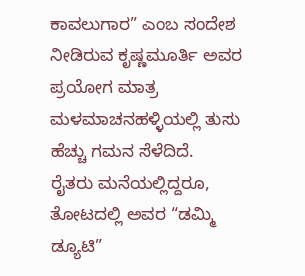ಕಾವಲುಗಾರ” ಎಂಬ ಸಂದೇಶ ನೀಡಿರುವ ಕೃಷ್ಣಮೂರ್ತಿ ಅವರ ಪ್ರಯೋಗ ಮಾತ್ರ ಮಳಮಾಚನಹಳ್ಳಿಯಲ್ಲಿ ತುಸು ಹೆಚ್ಚು ಗಮನ ಸೆಳೆದಿದೆ.
ರೈತರು ಮನೆಯಲ್ಲಿದ್ದರೂ, ತೋಟದಲ್ಲಿ ಅವರ “ಡಮ್ಮಿ ಡ್ಯೂಟಿ”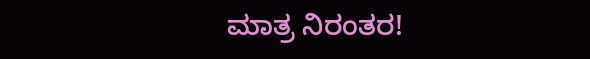ಮಾತ್ರ ನಿರಂತರ!